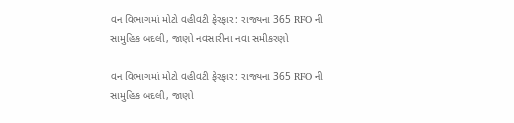વન વિભાગમાં મોટો વહીવટી ફેરફાર: રાજ્યના 365 RFO ની સામુહિક બદલી, જાણો નવસારીના નવા સમીકરણો

વન વિભાગમાં મોટો વહીવટી ફેરફાર: રાજ્યના 365 RFO ની સામુહિક બદલી, જાણો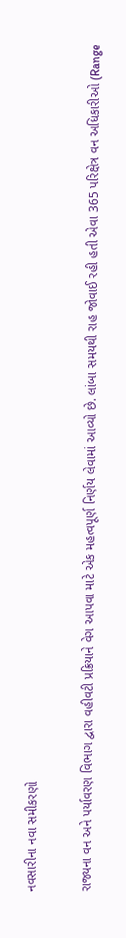નવસારીના નવા સમીકરણો

રાજ્યના વન અને પર્યાવરણ વિભાગ દ્વારા વહીવટી પ્રક્રિયાને વેગ આપવા માટે એક મહત્વપૂર્ણ નિર્ણય લેવામાં આવ્યો છે. લાંબા સમયથી રાહ જોવાઈ રહી હતી એવા 365 પરિક્ષેત્ર વન અધિકારીઓ (Range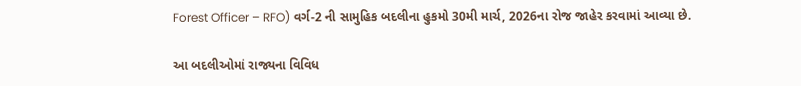Forest Officer – RFO) વર્ગ-2 ની સામુહિક બદલીના હુકમો 30મી માર્ચ, 2026ના રોજ જાહેર કરવામાં આવ્યા છે.

આ બદલીઓમાં રાજ્યના વિવિધ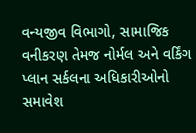વન્યજીવ વિભાગો, સામાજિક વનીકરણ તેમજ નોર્મલ અને વર્કિંગ પ્લાન સર્કલના અધિકારીઓનો સમાવેશ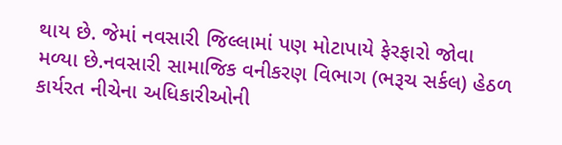થાય છે. જેમાં નવસારી જિલ્લામાં પણ મોટાપાયે ફેરફારો જોવા મળ્યા છે.નવસારી સામાજિક વનીકરણ વિભાગ (ભરૂચ સર્કલ) હેઠળ કાર્યરત નીચેના અધિકારીઓની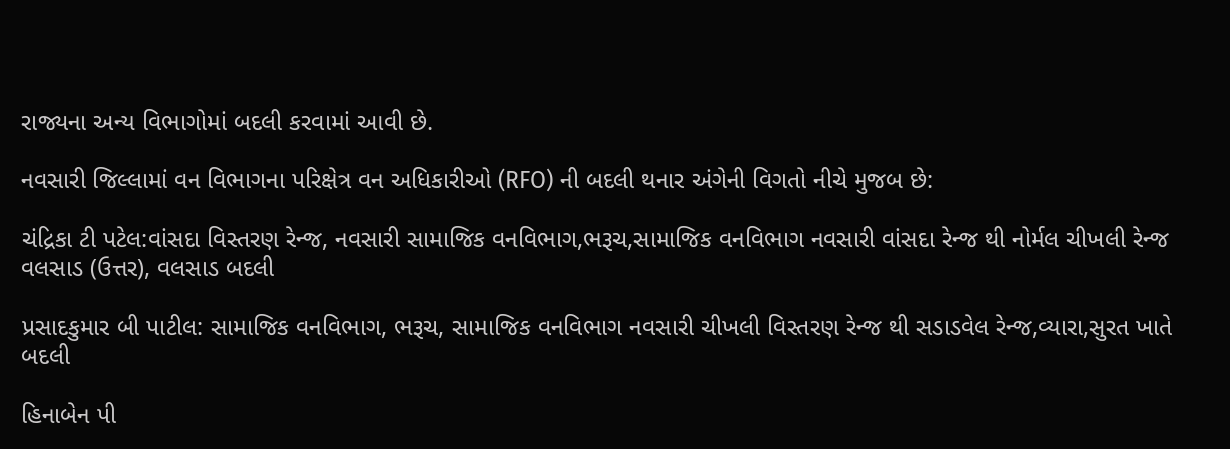રાજ્યના અન્ય વિભાગોમાં બદલી કરવામાં આવી છે.

નવસારી જિલ્લામાં વન વિભાગના પરિક્ષેત્ર વન અધિકારીઓ (RFO) ની બદલી થનાર અંગેની વિગતો નીચે મુજબ છે:

ચંદ્રિકા ટી પટેલ:વાંસદા વિસ્તરણ રેન્જ, નવસારી સામાજિક વનવિભાગ,ભરૂચ,સામાજિક વનવિભાગ નવસારી વાંસદા રેન્જ થી નોર્મલ ચીખલી રેન્જ વલસાડ (ઉત્તર), વલસાડ બદલી

પ્રસાદકુમાર બી પાટીલ: સામાજિક વનવિભાગ, ભરૂચ, સામાજિક વનવિભાગ નવસારી ચીખલી વિસ્તરણ રેન્જ થી સડાડવેલ રેન્જ,વ્યારા,સુરત ખાતે બદલી

હિનાબેન પી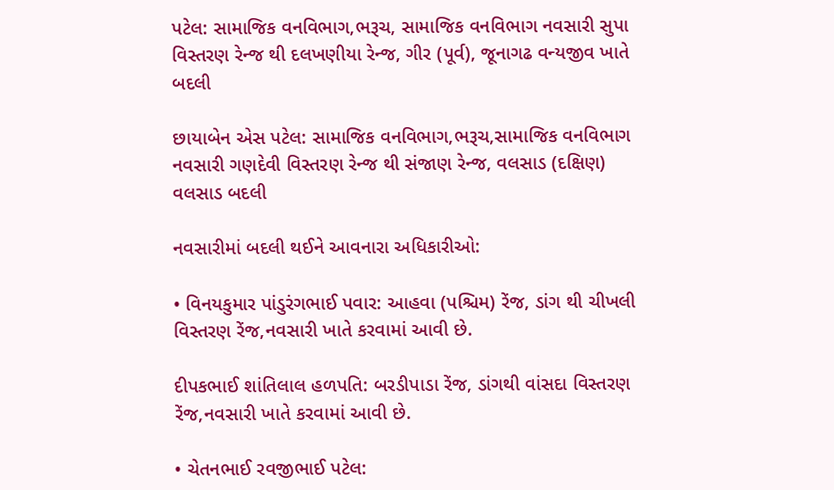પટેલ: સામાજિક વનવિભાગ,ભરૂચ, સામાજિક વનવિભાગ નવસારી સુપા વિસ્તરણ રેન્જ થી દલખણીયા રેન્જ, ગીર (પૂર્વ), જૂનાગઢ વન્યજીવ ખાતે બદલી

છાયાબેન એસ પટેલ: સામાજિક વનવિભાગ,ભરૂચ,સામાજિક વનવિભાગ નવસારી ગણદેવી વિસ્તરણ રેન્જ થી સંજાણ રેન્જ, વલસાડ (દક્ષિણ) વલસાડ બદલી

નવસારીમાં બદલી થઈને આવનારા અધિકારીઓ:

• વિનયકુમાર પાંડુરંગભાઈ પવાર: આહવા (પશ્ચિમ) રેંજ, ડાંગ થી ચીખલી વિસ્તરણ રેંજ,નવસારી ખાતે કરવામાં આવી છે.

દીપકભાઈ શાંતિલાલ હળપતિ: બરડીપાડા રેંજ, ડાંગથી વાંસદા વિસ્તરણ રેંજ,નવસારી ખાતે કરવામાં આવી છે.

• ચેતનભાઈ રવજીભાઈ પટેલ: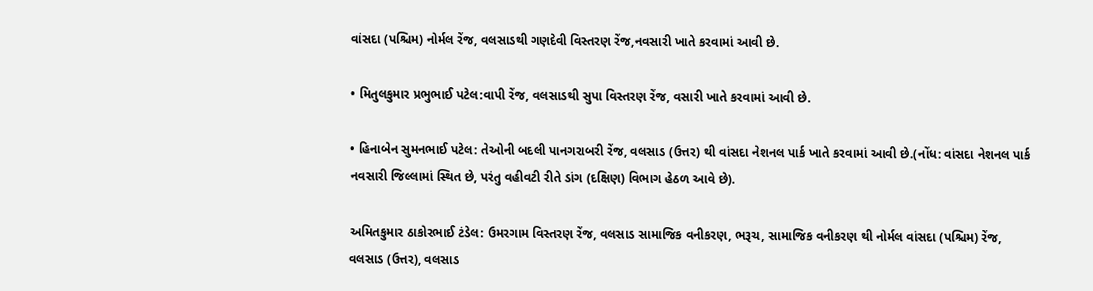વાંસદા (પશ્ચિમ) નોર્મલ રેંજ, વલસાડથી ગણદેવી વિસ્તરણ રેંજ,નવસારી ખાતે કરવામાં આવી છે.

• મિતુલકુમાર પ્રભુભાઈ પટેલ:વાપી રેંજ, વલસાડથી સુપા વિસ્તરણ રેંજ, વસારી ખાતે કરવામાં આવી છે.

• હિનાબેન સુમનભાઈ પટેલ: તેઓની બદલી પાનગરાબરી રેંજ, વલસાડ (ઉત્તર) થી વાંસદા નેશનલ પાર્ક ખાતે કરવામાં આવી છે.(નોંધ: વાંસદા નેશનલ પાર્ક નવસારી જિલ્લામાં સ્થિત છે, પરંતુ વહીવટી રીતે ડાંગ (દક્ષિણ) વિભાગ હેઠળ આવે છે).

અમિતકુમાર ઠાકોરભાઈ ટંડેલ: ઉમરગામ વિસ્તરણ રેંજ, વલસાડ સામાજિક વનીકરણ, ભરૂચ, સામાજિક વનીકરણ થી નોર્મલ વાંસદા (પશ્ચિમ) રેંજ, વલસાડ (ઉત્તર), વલસાડ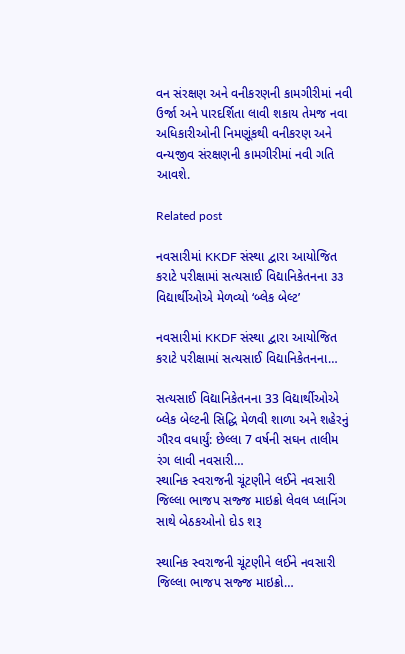વન સંરક્ષણ અને વનીકરણની કામગીરીમાં નવી ઉર્જા અને પારદર્શિતા લાવી શકાય તેમજ નવા અધિકારીઓની નિમણૂંકથી વનીકરણ અને વન્યજીવ સંરક્ષણની કામગીરીમાં નવી ગતિ આવશે.

Related post

નવસારીમાં KKDF સંસ્થા દ્વારા આયોજિત કરાટે પરીક્ષામાં સત્યસાઈ વિદ્યાનિકેતનના ૩૩ વિદ્યાર્થીઓએ મેળવ્યો ‘બ્લેક બેલ્ટ’

નવસારીમાં KKDF સંસ્થા દ્વારા આયોજિત કરાટે પરીક્ષામાં સત્યસાઈ વિદ્યાનિકેતનના…

સત્યસાઈ વિદ્યાનિકેતનના 33 વિદ્યાર્થીઓએ બ્લેક બેલ્ટની સિદ્ધિ મેળવી શાળા અને શહેરનું ગૌરવ વધાર્યું: છેલ્લા 7 વર્ષની સઘન તાલીમ રંગ લાવી નવસારી…
સ્થાનિક સ્વરાજની ચૂંટણીને લઈને નવસારી જિલ્લા ભાજપ સજ્જ માઇક્રો લેવલ પ્લાનિંગ સાથે બેઠકઓનો દોડ શરૂ

સ્થાનિક સ્વરાજની ચૂંટણીને લઈને નવસારી જિલ્લા ભાજપ સજ્જ માઇક્રો…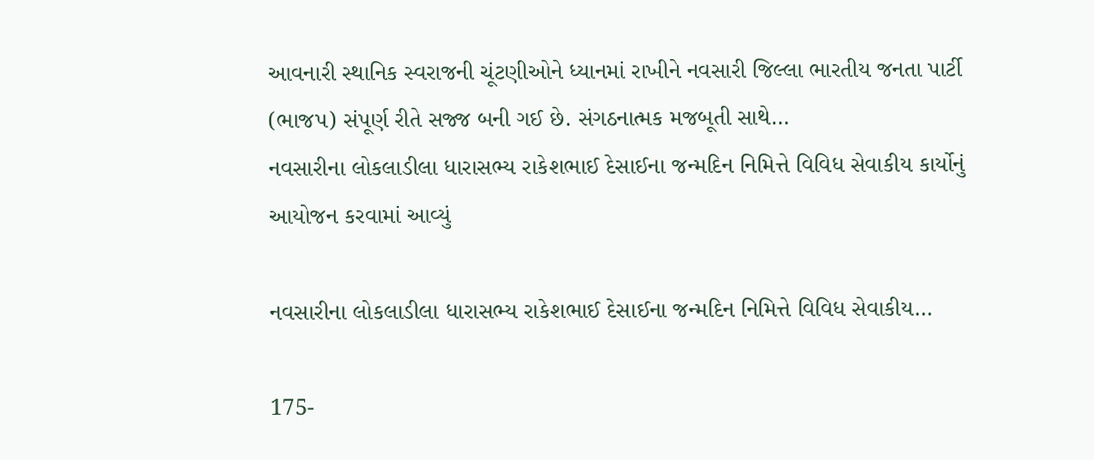આવનારી સ્થાનિક સ્વરાજની ચૂંટણીઓને ધ્યાનમાં રાખીને નવસારી જિલ્લા ભારતીય જનતા પાર્ટી (ભાજપ) સંપૂર્ણ રીતે સજ્જ બની ગઈ છે. સંગઠનાત્મક મજબૂતી સાથે…
નવસારીના લોકલાડીલા ધારાસભ્ય રાકેશભાઈ દેસાઈના જન્મદિન નિમિત્તે વિવિધ સેવાકીય કાર્યોનું આયોજન કરવામાં આવ્યું

નવસારીના લોકલાડીલા ધારાસભ્ય રાકેશભાઈ દેસાઈના જન્મદિન નિમિત્તે વિવિધ સેવાકીય…

175-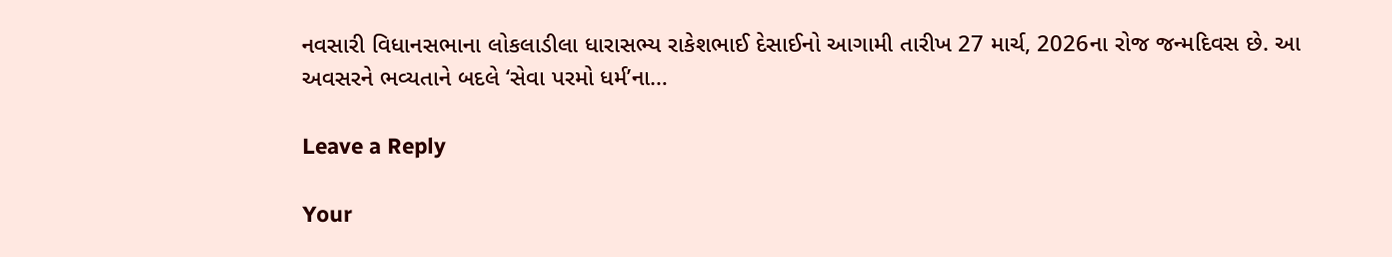નવસારી વિધાનસભાના લોકલાડીલા ધારાસભ્ય રાકેશભાઈ દેસાઈનો આગામી તારીખ 27 માર્ચ, 2026ના રોજ જન્મદિવસ છે. આ અવસરને ભવ્યતાને બદલે ‘સેવા પરમો ધર્મ’ના…

Leave a Reply

Your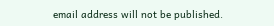email address will not be published.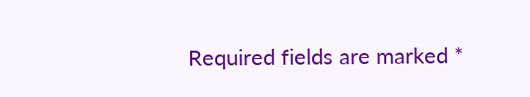Required fields are marked *